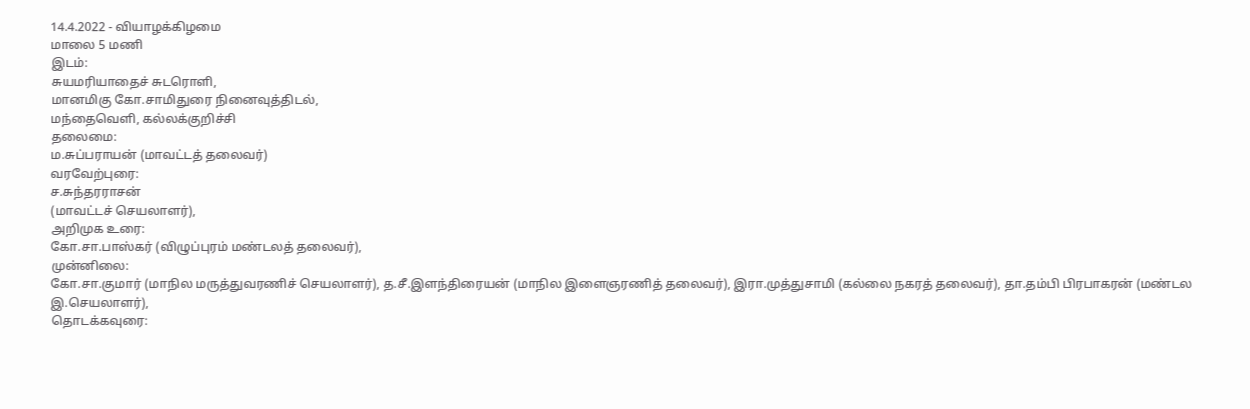14.4.2022 - வியாழக்கிழமை
மாலை 5 மணி
இடம்:
சுயமரியாதைச் சுடரொளி,
மானமிகு கோ.சாமிதுரை நினைவுத்திடல்,
மந்தைவெளி, கல்லக்குறிச்சி
தலைமை:
ம.சுப்பராயன் (மாவட்டத் தலைவர்)
வரவேற்புரை:
ச.சுந்தரராசன்
(மாவட்டச் செயலாளர்),
அறிமுக உரை:
கோ.சா.பாஸ்கர் (விழுப்புரம் மண்டலத் தலைவர்),
முன்னிலை:
கோ.சா.குமார் (மாநில மருத்துவரணிச் செயலாளர்), த.சீ.இளந்திரையன் (மாநில இளைஞரணித் தலைவர்), இரா.முத்துசாமி (கல்லை நகரத் தலைவர்), தா.தம்பி பிரபாகரன் (மண்டல இ.செயலாளர்),
தொடக்கவுரை: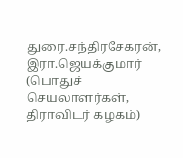துரை.சந்திரசேகரன், இரா.ஜெயக்குமார்
(பொதுச் செயலாளர்கள், திராவிடர் கழகம்)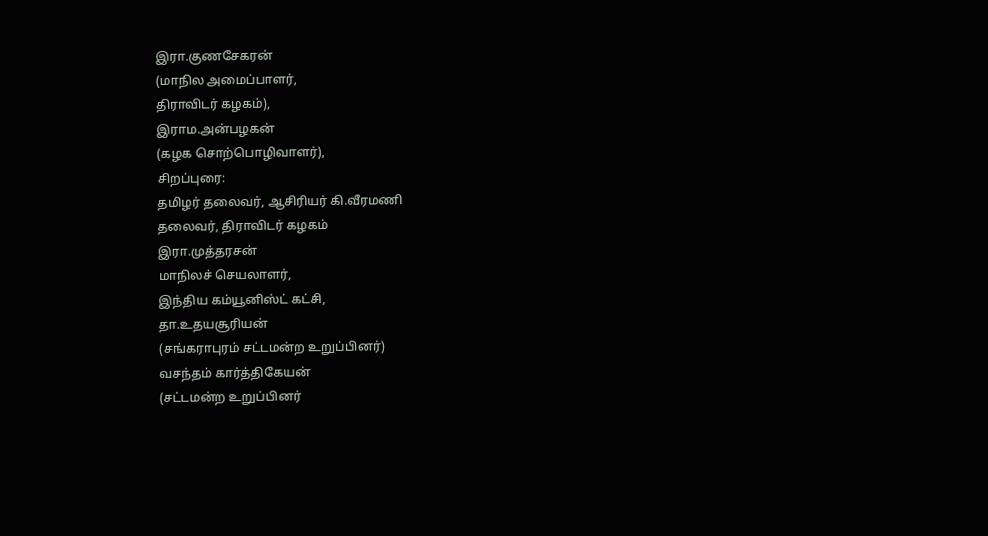இரா.குணசேகரன்
(மாநில அமைப்பாளர்,
திராவிடர் கழகம்),
இராம.அன்பழகன்
(கழக சொற்பொழிவாளர்),
சிறப்புரை:
தமிழர் தலைவர், ஆசிரியர் கி.வீரமணி
தலைவர், திராவிடர் கழகம்
இரா.முத்தரசன்
மாநிலச் செயலாளர்,
இந்திய கம்யூனிஸ்ட் கட்சி,
தா.உதயசூரியன்
(சங்கராபுரம் சட்டமன்ற உறுப்பினர்)
வசந்தம் கார்த்திகேயன்
(சட்டமன்ற உறுப்பினர்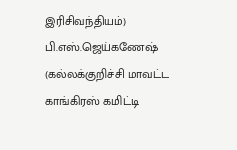இரிசிவந்தியம்)
பி.எஸ்.ஜெய்கணேஷ் (கல்லக்குறிச்சி மாவட்ட காங்கிரஸ் கமிட்டி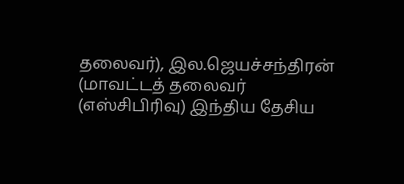தலைவர்), இல.ஜெயச்சந்திரன் (மாவட்டத் தலைவர் (எஸ்சிபிரிவு) இந்திய தேசிய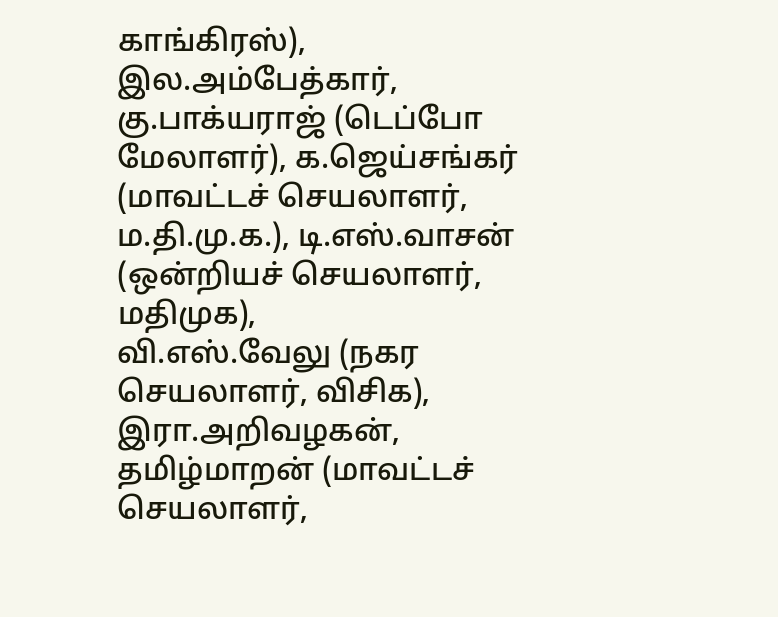காங்கிரஸ்), இல.அம்பேத்கார், கு.பாக்யராஜ் (டெப்போ மேலாளர்), க.ஜெய்சங்கர் (மாவட்டச் செயலாளர், ம.தி.மு.க.), டி.எஸ்.வாசன் (ஒன்றியச் செயலாளர், மதிமுக),
வி.எஸ்.வேலு (நகர செயலாளர், விசிக),
இரா.அறிவழகன், தமிழ்மாறன் (மாவட்டச் செயலாளர்,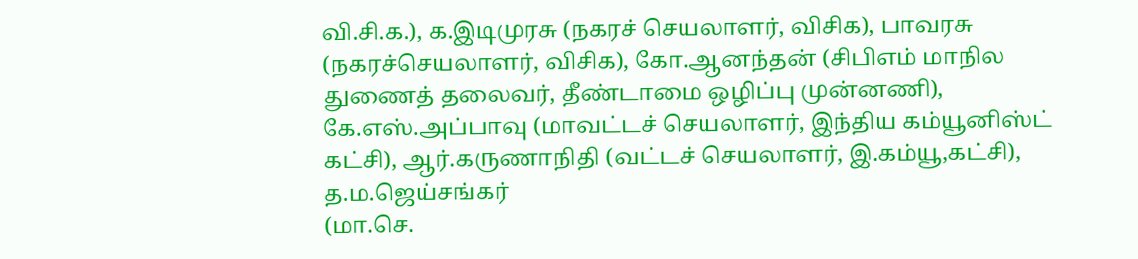வி.சி.க.), க.இடிமுரசு (நகரச் செயலாளர், விசிக), பாவரசு (நகரச்செயலாளர், விசிக), கோ.ஆனந்தன் (சிபிஎம் மாநில துணைத் தலைவர், தீண்டாமை ஒழிப்பு முன்னணி), கே.எஸ்.அப்பாவு (மாவட்டச் செயலாளர், இந்திய கம்யூனிஸ்ட் கட்சி), ஆர்.கருணாநிதி (வட்டச் செயலாளர், இ.கம்யூ,கட்சி), த.ம.ஜெய்சங்கர்
(மா.செ.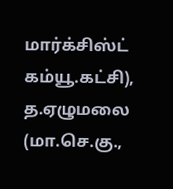மார்க்சிஸ்ட் கம்யூ.கட்சி), த.ஏழுமலை (மா.செ.கு.,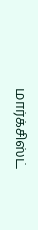மார்க்சிஸ்ட்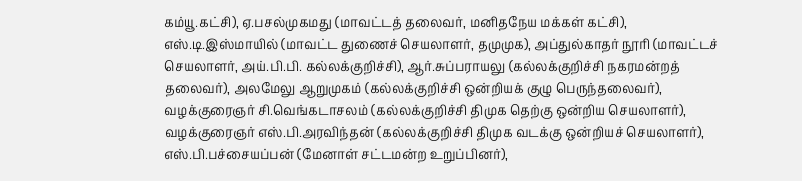கம்யூ.கட்சி), ஏ.பசல்முகமது (மாவட்டத் தலைவர், மனிதநேய மக்கள் கட்சி), எஸ்.டி.இஸ்மாயில் (மாவட்ட துணைச் செயலாளர், தமுமுக), அப்துல்காதர் நூரி (மாவட்டச் செயலாளர், அய்.பி.பி. கல்லக்குறிச்சி), ஆர்.சுப்பராயலு (கல்லக்குறிச்சி நகரமன்றத் தலைவர்), அலமேலு ஆறுமுகம் (கல்லக்குறிச்சி ஒன்றியக் குழு பெருந்தலைவர்), வழக்குரைஞர் சி.வெங்கடாசலம் (கல்லக்குறிச்சி திமுக தெற்கு ஒன்றிய செயலாளர்), வழக்குரைஞர் எஸ்.பி.அரவிந்தன் (கல்லக்குறிச்சி திமுக வடக்கு ஒன்றியச் செயலாளர்), எஸ்.பி.பச்சையப்பன் (மேனாள் சட்டமன்ற உறுப்பினர்),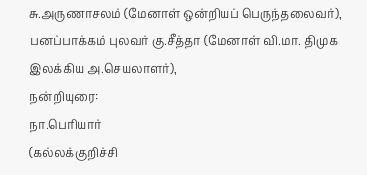சு.அருணாசலம் (மேனாள் ஒன்றியப் பெருந்தலைவர்), பனப்பாக்கம் புலவர் கு.சீத்தா (மேனாள் வி.மா. திமுக இலக்கிய அ.செயலாளர்),
நன்றியுரை:
நா.பெரியார்
(கல்லக்குறிச்சி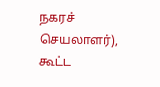நகரச் செயலாளர்),
கூட்ட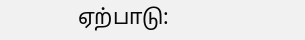ஏற்பாடு: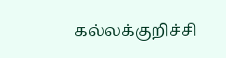கல்லக்குறிச்சி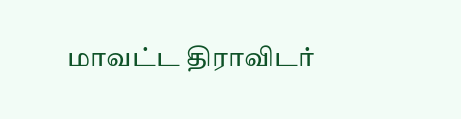மாவட்ட திராவிடர்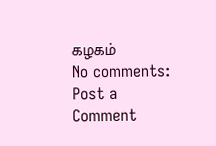கழகம்
No comments:
Post a Comment